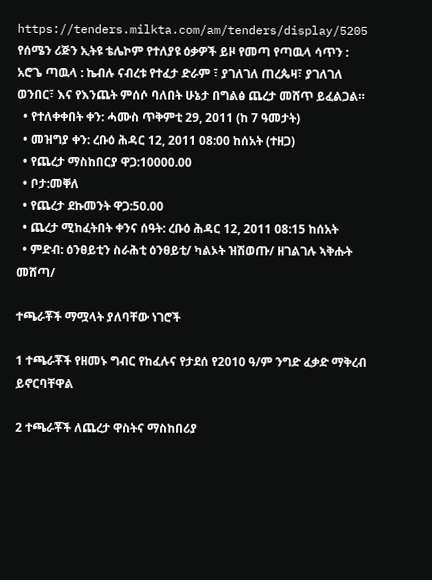https://tenders.milkta.com/am/tenders/display/5205
የሰሜን ሪጅን ኢትዩ ቴሌኮም የተለያዩ ዕቃዎች ይዞ የመጣ የጣዉላ ሳጥን : አሮጌ ጣዉላ : ኬብሉ ናብረቱ የተፈታ ድራም ፣ ያገለገለ ጠረጴዛ፣ ያገለገለ ወንበር፣ እና የእንጨት ምሰሶ ባለበት ሁኔታ በግልፅ ጨረታ መሸጥ ይፈልጋል።
  • የተለቀቀበት ቀን: ሓሙስ ጥቅምቲ 29, 2011 (ከ 7 ዓመታት)
  • መዝግያ ቀን: ረቡዕ ሕዳር 12, 2011 08:00 ከሰአት (ተዘጋ)
  • የጨረታ ማስከበርያ ዋጋ:10000.00
  • ቦታ:መቐለ
  • የጨረታ ደኩመንት ዋጋ:50.00
  • ጨረታ ሚከፈትበት ቀንና ሰዓት: ረቡዕ ሕዳር 12, 2011 08:15 ከሰአት
  • ምድብ: ዕንፀይቲን ስራሕቲ ዕንፀይቲ/ ካልኦት ዝሽወጡ/ ዘገልገሉ ኣቅሑት መሸጣ/

ተጫራቾች ማሟላት ያለባቸው ነገሮች

1 ተጫራቾች የዘመኑ ግብር የከፈሉና የታደሰ የ2010 ዓ/ም ንግድ ፈቃድ ማቅረብ ይኖርባቸዋል

2 ተጫራቾች ለጨረታ ዋስትና ማስከበሪያ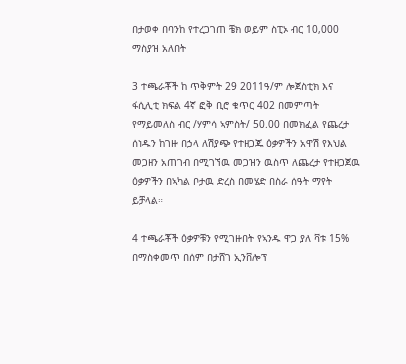በታወቀ በባንከ የተረጋገጠ ቼክ ወይም ስፒኦ ብር 10,000 ማስያዝ አለበት

3 ተጫራቾች ከ ጥቅምት 29 2011ዓ/ም ሎጀስቲክ እና ፋሲሊቲ ክፍል 4ኛ ፎቅ ቢሮ ቁጥር 402 በመምጣት የማይመለስ ብር /ሃምሳ ኣምስት/ 50.00 በመክፈል የጨረታ ሰነዱን ከገዙ በኃላ ለሽያጭ የተዘጋጁ ዕቃዎችን አዋሽ የእህል መጋዘን አጠገብ በሚገኘዉ መጋዝን ዉስጥ ለጨረታ የተዘጋጀዉ ዕቃዎችን በኣካል ቦታዉ ድረስ በመሄድ በስራ ሰዓት ማየት ይቻላል።

4 ተጫራቾች ዕቃዎቹን የሚገዙበት የኣንዱ ዋጋ ያለ ቫቱ 15% በማስቀመጥ በሰም በታሸገ ኢንቨሎፕ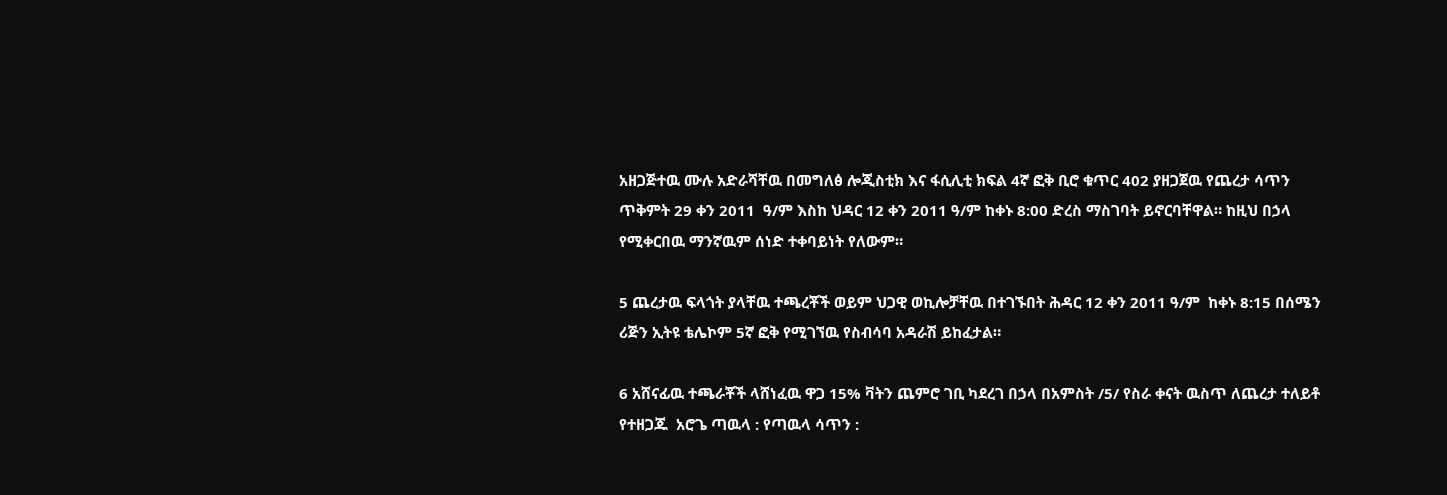አዘጋጅተዉ ሙሉ አድራሻቸዉ በመግለፅ ሎጂስቲክ እና ፋሲሊቲ ክፍል 4ኛ ፎቅ ቢሮ ቁጥር 402 ያዘጋጀዉ የጨረታ ሳጥን ጥቅምት 29 ቀን 2011  ዓ/ም እስከ ህዳር 12 ቀን 2011 ዓ/ም ከቀኑ 8:00 ድረስ ማስገባት ይኖርባቸዋል። ከዚህ በኃላ የሚቀርበዉ ማንኛዉም ሰነድ ተቀባይነት የለውም።

5 ጨረታዉ ፍላጎት ያላቸዉ ተጫረቾች ወይም ህጋዊ ወኪሎቻቸዉ በተገኙበት ሕዳር 12 ቀን 2011 ዓ/ም  ከቀኑ 8:15 በሰሜን ሪጅን ኢትዩ ቴሌኮም 5ኛ ፎቅ የሚገኘዉ የስብሳባ አዳራሽ ይከፈታል።

6 አሸናፊዉ ተጫራቾች ላሸነፈዉ ዋጋ 15% ቫትን ጨምሮ ገቢ ካደረገ በኃላ በአምስት /5/ የስራ ቀናት ዉስጥ ለጨረታ ተለይቶ የተዘጋጁ  አሮጌ ጣዉላ : የጣዉላ ሳጥን :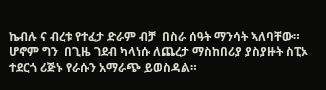ኬብሉ ና ብረቱ የተፈታ ድራም ብቻ  በስራ ሰዓት ማንሳት ኣለባቸው። ሆኖም ግን  በጊዜ ገደብ ካላነሱ ለጨረታ ማስከበሪያ ያስያዙት ስፒኦ ተደርጎ ሪጅኑ የራሱን አማራጭ ይወስዳል።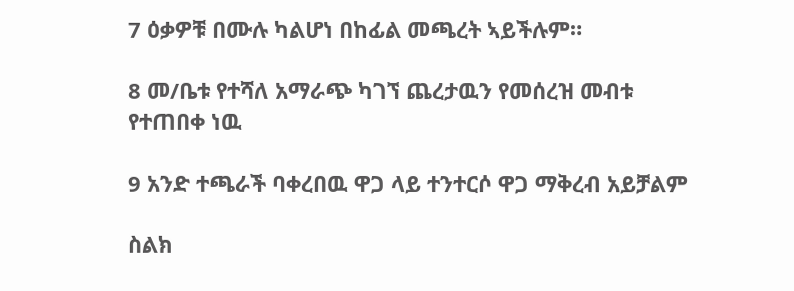7 ዕቃዎቹ በሙሉ ካልሆነ በከፊል መጫረት ኣይችሉም።

8 መ/ቤቱ የተሻለ አማራጭ ካገኘ ጨረታዉን የመሰረዝ መብቱ የተጠበቀ ነዉ

9 አንድ ተጫራች ባቀረበዉ ዋጋ ላይ ተንተርሶ ዋጋ ማቅረብ አይቻልም

ስልክ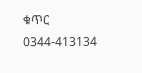ቁጥር 0344-413134